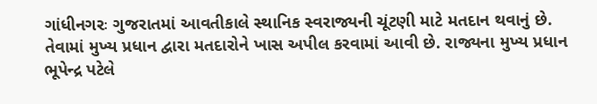ગાંધીનગરઃ ગુજરાતમાં આવતીકાલે સ્થાનિક સ્વરાજ્યની ચૂંટણી માટે મતદાન થવાનું છે. તેવામાં મુખ્ય પ્રધાન દ્વારા મતદારોને ખાસ અપીલ કરવામાં આવી છે. રાજ્યના મુખ્ય પ્રધાન ભૂપેન્દ્ર પટેલે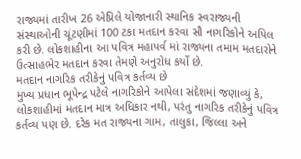રાજ્યમાં તારીખ 26 એપ્રિલે યોજાનારી સ્થાનિક સ્વરાજ્યની સંસ્થાઓની ચૂંટણીમાં 100 ટકા મતદાન કરવા સૌ નાગરિકોને અપિલ કરી છે. લોકશાહીના આ પવિત્ર મહાપર્વ માં રાજ્યના તમામ મતદારોને ઉત્સાહભેર મતદાન કરવા તેમણે અનુરોધ કર્યો છે.
મતદાન નાગરિક તરીકેનું પવિત્ર કર્તવ્ય છે
મુખ્ય પ્રધાન ભૂપેન્દ્ર પટેલે નાગરિકોને આપેલા સંદેશમાં જણાવ્યું કે, લોકશાહીમાં મતદાન માત્ર અધિકાર નથી, પરંતુ નાગરિક તરીકેનું પવિત્ર કર્તવ્ય પણ છે. દરેક મત રાજ્યના ગામ, તાલુકા, જિલ્લા અને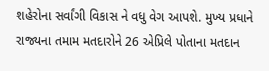શહેરોના સર્વાંગી વિકાસ ને વધુ વેગ આપશે. મુખ્ય પ્રધાને રાજ્યના તમામ મતદારોને 26 એપ્રિલે પોતાના મતદાન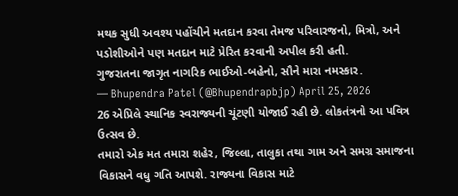મથક સુધી અવશ્ય પહોંચીને મતદાન કરવા તેમજ પરિવારજનો, મિત્રો, અને પડોશીઓને પણ મતદાન માટે પ્રેરિત કરવાની અપીલ કરી હતી.
ગુજરાતના જાગૃત નાગરિક ભાઈઓ-બહેનો, સૌને મારા નમસ્કાર.
— Bhupendra Patel (@Bhupendrapbjp) April 25, 2026
26 એપ્રિલે સ્થાનિક સ્વરાજ્યની ચૂંટણી યોજાઈ રહી છે. લોકતંત્રનો આ પવિત્ર ઉત્સવ છે.
તમારો એક મત તમારા શહેર, જિલ્લા, તાલુકા તથા ગામ અને સમગ્ર સમાજના વિકાસને વધુ ગતિ આપશે. રાજ્યના વિકાસ માટે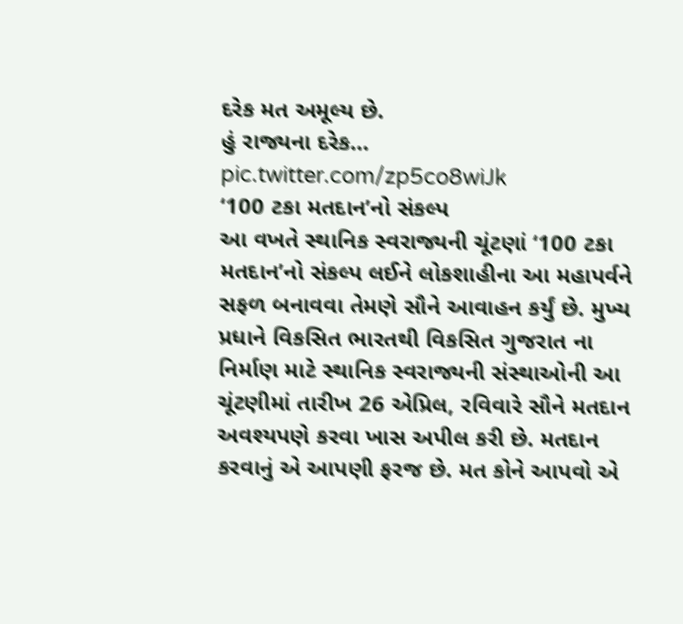દરેક મત અમૂલ્ય છે.
હું રાજ્યના દરેક… pic.twitter.com/zp5co8wiJk
‘100 ટકા મતદાન’નો સંકલ્પ
આ વખતે સ્થાનિક સ્વરાજ્યની ચૂંટણાં ‘100 ટકા મતદાન’નો સંકલ્પ લઈને લોકશાહીના આ મહાપર્વને સફળ બનાવવા તેમણે સૌને આવાહન કર્યું છે. મુખ્ય પ્રધાને વિકસિત ભારતથી વિકસિત ગુજરાત ના નિર્માણ માટે સ્થાનિક સ્વરાજ્યની સંસ્થાઓની આ ચૂંટણીમાં તારીખ 26 એપ્રિલ, રવિવારે સૌને મતદાન અવશ્યપણે કરવા ખાસ અપીલ કરી છે. મતદાન કરવાનું એ આપણી ફરજ છે. મત કોને આપવો એ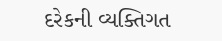દરેકની વ્યક્તિગત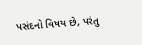પસંદનો વિષય છે, પરંતુ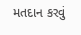મતદાન કરવું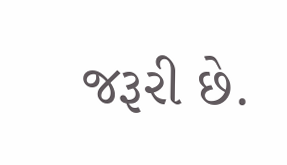જરૂરી છે.